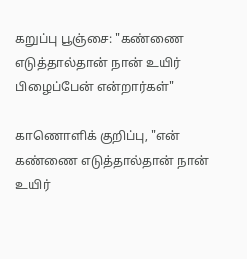கறுப்பு பூஞ்சை: "கண்ணை எடுத்தால்தான் நான் உயிர் பிழைப்பேன் என்றார்கள்"

காணொளிக் குறிப்பு, "என் கண்ணை எடுத்தால்தான் நான் உயிர்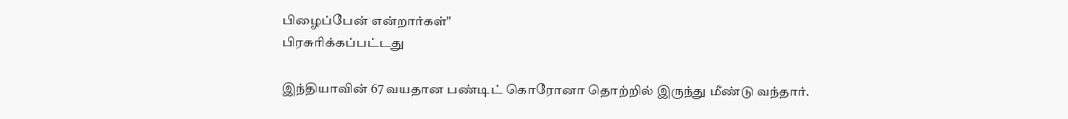பிழைப்பேன் என்றார்கள்"
பிரசுரிக்கப்பட்டது

இந்தியாவின் 67 வயதான பண்டிட் கொரோனா தொற்றில் இருந்து மீண்டு வந்தார்.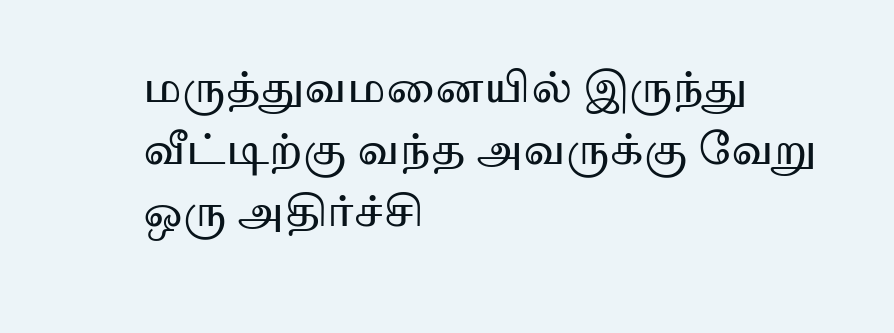மருத்துவமனையில் இருந்து வீட்டிற்கு வந்த அவருக்கு வேறு ஒரு அதிர்ச்சி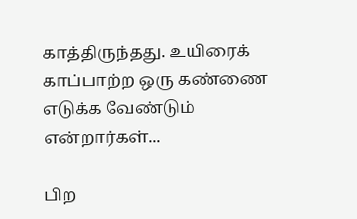காத்திருந்தது. உயிரைக் காப்பாற்ற ஒரு கண்ணை எடுக்க வேண்டும் என்றார்கள்...

பிற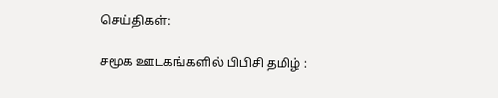செய்திகள்:

சமூக ஊடகங்களில் பிபிசி தமிழ் :